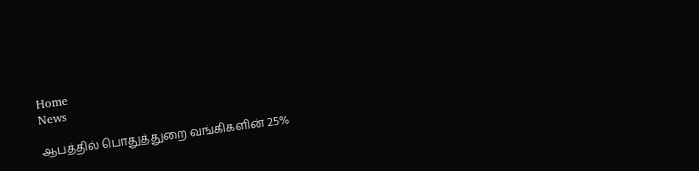Home
News

ஆபத்தில் பொதுத்துறை வங்கிகளின் 25%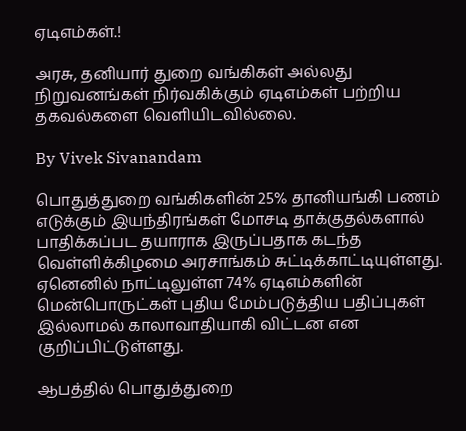ஏடிஎம்கள்.!

அரசு, தனியார் துறை வங்கிகள் அல்லது நிறுவனங்கள் நிர்வகிக்கும் ஏடிஎம்கள் பற்றிய தகவல்களை வெளியிடவில்லை.

By Vivek Sivanandam

பொதுத்துறை வங்கிகளின் 25% தானியங்கி பணம் எடுக்கும் இயந்திரங்கள் மோசடி தாக்குதல்களால் பாதிக்கப்பட தயாராக இருப்பதாக கடந்த வெள்ளிக்கிழமை அரசாங்கம் சுட்டிக்காட்டியுள்ளது. ஏனெனில் நாட்டிலுள்ள 74% ஏடிஎம்களின் மென்பொருட்கள் புதிய மேம்படுத்திய பதிப்புகள் இல்லாமல் காலாவாதியாகி விட்டன என குறிப்பிட்டுள்ளது.

ஆபத்தில் பொதுத்துறை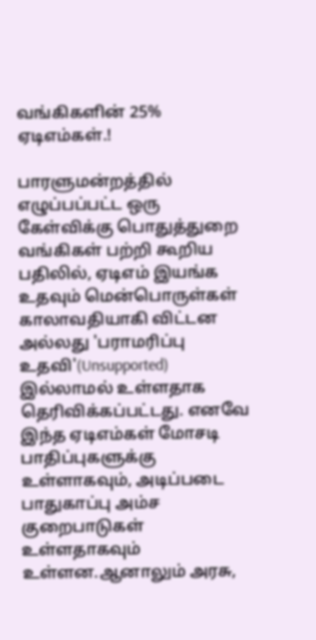வங்கிகளின் 25% ஏடிஎம்கள்.!

பாரளுமன்றத்தில் எழுப்பப்பட்ட ஒரு கேள்விக்கு பொதுத்துறை வங்கிகள் பற்றி கூறிய பதிலில், ஏடிஎம் இயங்க உதவும் மென்பொருள்கள் காலாவதியாகி விட்டன அல்லது 'பராமரிப்பு உதவி'(Unsupported) இல்லாமல் உள்ளதாக தெரிவிக்கப்பட்டது. எனவே இந்த ஏடிஎம்கள் மோசடி பாதிப்புகளுக்கு உள்ளாகவும், அடிப்படை பாதுகாப்பு அம்ச குறைபாடுகள் உள்ளதாகவும் உள்ளன.ஆனாலும் அரசு,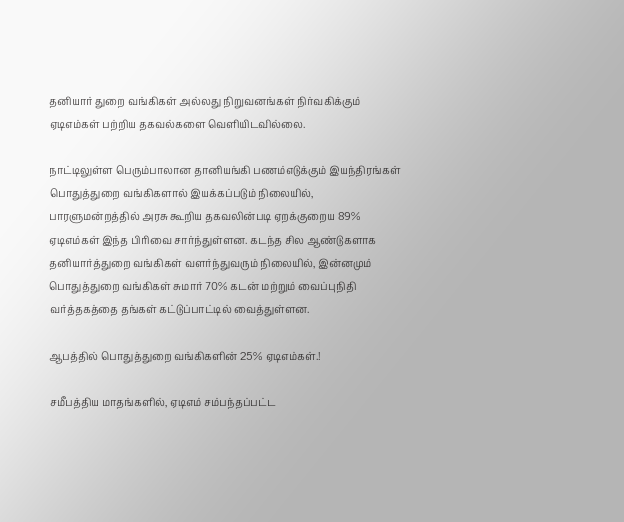தனியார் துறை வங்கிகள் அல்லது நிறுவனங்கள் நிர்வகிக்கும் ஏடிஎம்கள் பற்றிய தகவல்களை வெளியிடவில்லை.

நாட்டிலுள்ள பெரும்பாலான தானியங்கி பணம்எடுக்கும் இயந்திரங்கள் பொதுத்துறை வங்கிகளால் இயக்கப்படும் நிலையில், பாரளுமன்றத்தில் அரசு கூறிய தகவலின்படி ஏறக்குறைய 89% ஏடிஎம்கள் இந்த பிரிவை சார்ந்துள்ளன. கடந்த சில ஆண்டுகளாக தனியார்த்துறை வங்கிகள் வளர்ந்துவரும் நிலையில், இன்னமும் பொதுத்துறை வங்கிகள் சுமார் 70% கடன் மற்றும் வைப்புநிதி வர்த்தகத்தை தங்கள் கட்டுப்பாட்டில் வைத்துள்ளன.

ஆபத்தில் பொதுத்துறை வங்கிகளின் 25% ஏடிஎம்கள்.!

சமீபத்திய மாதங்களில், ஏடிஎம் சம்பந்தப்பட்ட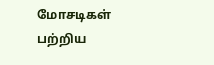மோசடிகள் பற்றிய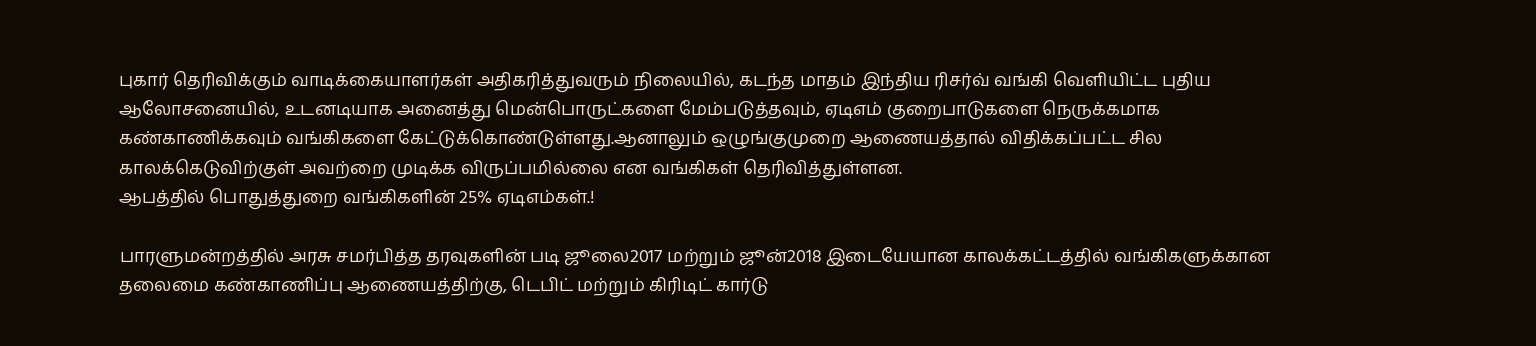புகார் தெரிவிக்கும் வாடிக்கையாளர்கள் அதிகரித்துவரும் நிலையில், கடந்த மாதம் இந்திய ரிசர்வ் வங்கி வெளியிட்ட புதிய ஆலோசனையில், உடனடியாக அனைத்து மென்பொருட்களை மேம்படுத்தவும், ஏடிஎம் குறைபாடுகளை நெருக்கமாக கண்காணிக்கவும் வங்கிகளை கேட்டுக்கொண்டுள்ளது.ஆனாலும் ஒழுங்குமுறை ஆணையத்தால் விதிக்கப்பட்ட சில காலக்கெடுவிற்குள் அவற்றை முடிக்க விருப்பமில்லை என வங்கிகள் தெரிவித்துள்ளன.
ஆபத்தில் பொதுத்துறை வங்கிகளின் 25% ஏடிஎம்கள்.!

பாரளுமன்றத்தில் அரசு சமர்பித்த தரவுகளின் படி ஜூலை2017 மற்றும் ஜூன்2018 இடையேயான காலக்கட்டத்தில் வங்கிகளுக்கான தலைமை கண்காணிப்பு ஆணையத்திற்கு, டெபிட் மற்றும் கிரிடிட் கார்டு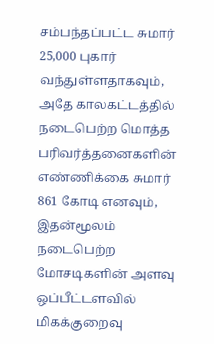சம்பந்தப்பட்ட சுமார் 25,000 புகார் வந்துள்ளதாகவும், அதே காலகட்டத்தில் நடைபெற்ற மொத்த பரிவர்த்தனைகளின் எண்ணிக்கை சுமார் 861 கோடி எனவும், இதன்மூலம் நடைபெற்ற மோசடிகளின் அளவு ஒப்பீட்டளவில் மிகக்குறைவு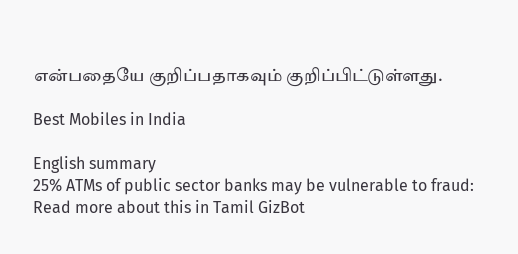என்பதையே குறிப்பதாகவும் குறிப்பிட்டுள்ளது.

Best Mobiles in India

English summary
25% ATMs of public sector banks may be vulnerable to fraud: Read more about this in Tamil GizBot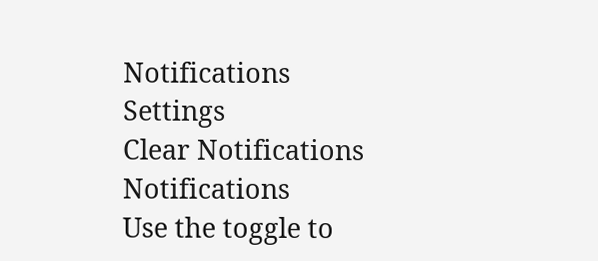Notifications
Settings
Clear Notifications
Notifications
Use the toggle to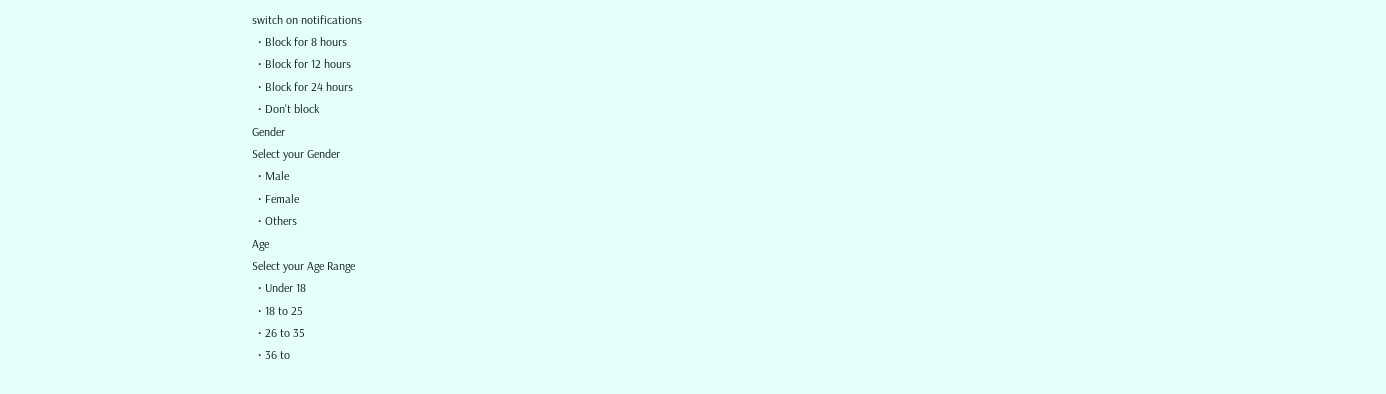switch on notifications
  • Block for 8 hours
  • Block for 12 hours
  • Block for 24 hours
  • Don't block
Gender
Select your Gender
  • Male
  • Female
  • Others
Age
Select your Age Range
  • Under 18
  • 18 to 25
  • 26 to 35
  • 36 to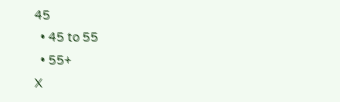45
  • 45 to 55
  • 55+
X